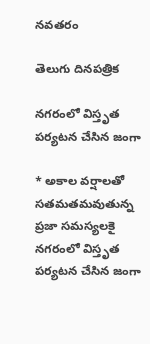నవతరం

తెలుగు దినపత్రిక

నగరంలో విస్తృత పర్యటన చేసిన జంగా

* అకాల వర్షాలతో సతమతమవుతున్న ప్రజా సమస్యలకై నగరంలో విస్తృత పర్యటన చేసిన జంగా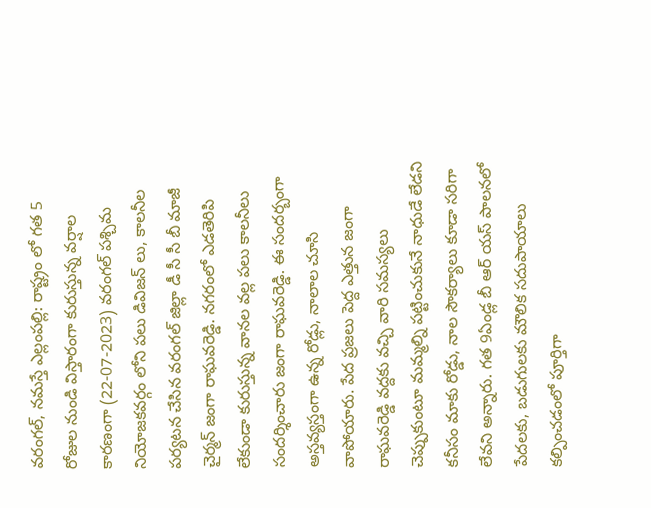వరంగల్, నమస్తే ఎల్లంపల్లి: రాష్ట్రం లో గత 5 రోజుల నుండి విస్తారంగా కురుస్తున్న వర్షాల కారణంగా (22-07-2023) వరంగల్ పశ్చిమ నియోజకవర్గం లోని పలు డివిజన్ లు, కాలనీల పర్యటన చేసిన వరంగల్ జిల్లా డీ సీ సీ బీ మాజీ చైర్మన్ జంగా రాఘవరెడ్డి. నగరంలో ఎడతెరిపి లేకుండా కురుస్తున్న వానల వల్ల పలు కాలనీలు సందర్శించారు జంగా రాఘవరెడ్డి. ఈ సందర్బంగా అస్తవ్యస్తంగా ఉన్న రోడ్లు, నాలాల చూసి వాపోయారు. పేద ప్రజలు పెద్ద ఎత్తున జంగా రాఘవరెడ్డి వద్దకు వచ్చి వారి సమస్యలు చెప్పుకుంటూ మమ్మల్ని పట్టించుకునే నాధుడే లేడని కనీసం మాకు రోడ్డు, నాల సౌకర్యాలు కూడా సరిగా లేవని అన్నారు. గత 9ఏండ్ల బీ ఆర్ యస్ పాలనలో పేదలకు, బడుగులకు మౌలిక సదుపాయాలు కల్పించడంలో పూర్తిగా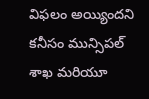విఫలం అయ్యిందని కనీసం మున్సిపల్ శాఖ మరియూ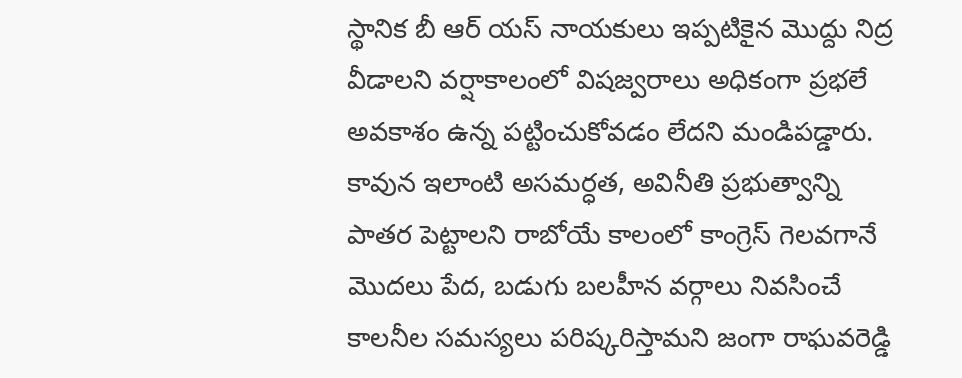స్థానిక బీ ఆర్ యస్ నాయకులు ఇప్పటికైన మొద్దు నిద్ర వీడాలని వర్షాకాలంలో విషజ్వరాలు అధికంగా ప్రభలే అవకాశం ఉన్న పట్టించుకోవడం లేదని మండిపడ్డారు. కావున ఇలాంటి అసమర్ధత, అవినీతి ప్రభుత్వాన్ని పాతర పెట్టాలని రాబోయే కాలంలో కాంగ్రెస్ గెలవగానే మొదలు పేద, బడుగు బలహీన వర్గాలు నివసించే కాలనీల సమస్యలు పరిష్కరిస్తామని జంగా రాఘవరెడ్డి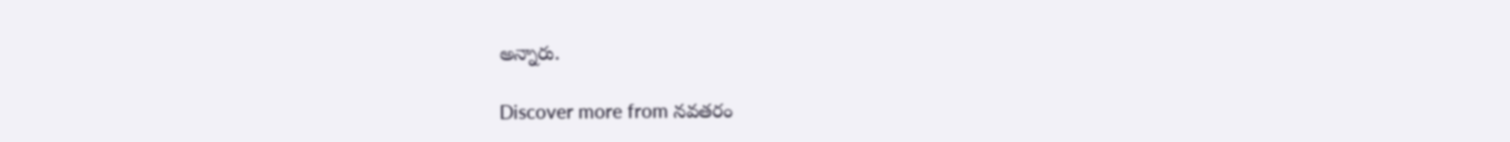అన్నారు.

Discover more from నవతరం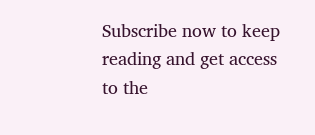Subscribe now to keep reading and get access to the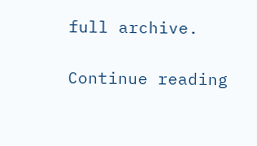full archive.

Continue reading